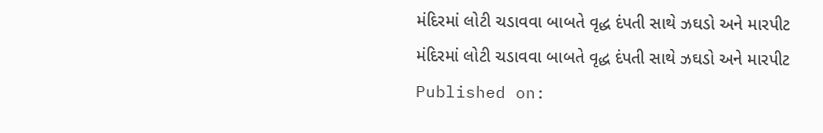મંદિરમાં લોટી ચડાવવા બાબતે વૃદ્ધ દંપતી સાથે ઝઘડો અને મારપીટ
મંદિરમાં લોટી ચડાવવા બાબતે વૃદ્ધ દંપતી સાથે ઝઘડો અને મારપીટ
Published on: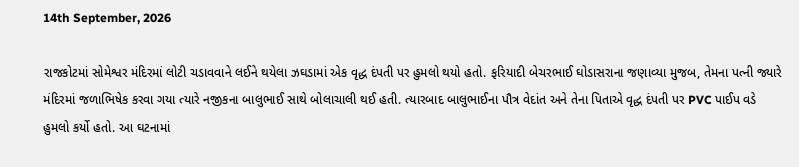14th September, 2026

રાજકોટમાં સોમેશ્વર મંદિરમાં લોટી ચડાવવાને લઈને થયેલા ઝઘડામાં એક વૃદ્ધ દંપતી પર હુમલો થયો હતો. ફરિયાદી બેચરભાઈ ઘોડાસરાના જણાવ્યા મુજબ, તેમના પત્ની જ્યારે મંદિરમાં જળાભિષેક કરવા ગયા ત્યારે નજીકના બાલુભાઈ સાથે બોલાચાલી થઈ હતી. ત્યારબાદ બાલુભાઈના પૌત્ર વેદાંત અને તેના પિતાએ વૃદ્ધ દંપતી પર PVC પાઈપ વડે હુમલો કર્યો હતો. આ ઘટનામાં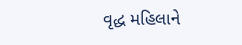વૃદ્ધ મહિલાને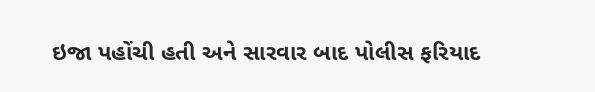ઇજા પહોંચી હતી અને સારવાર બાદ પોલીસ ફરિયાદ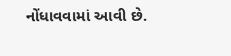નોંધાવવામાં આવી છે.